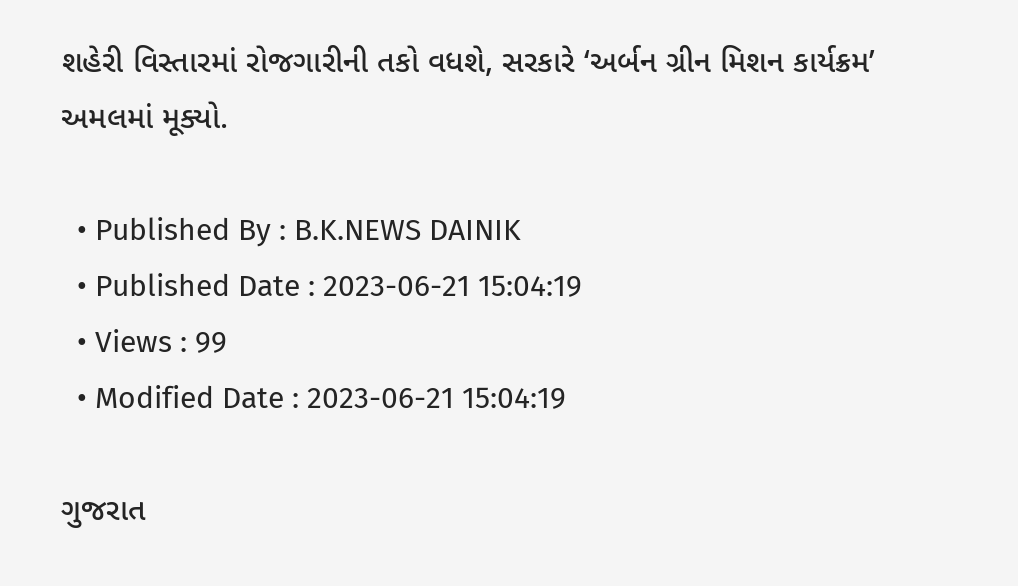શહેરી વિસ્તારમાં રોજગારીની તકો વધશે, સરકારે ‘અર્બન ગ્રીન મિશન કાર્યક્રમ’ અમલમાં મૂક્યો.

  • Published By : B.K.NEWS DAINIK
  • Published Date : 2023-06-21 15:04:19
  • Views : 99
  • Modified Date : 2023-06-21 15:04:19

ગુજરાત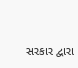સરકાર દ્વારા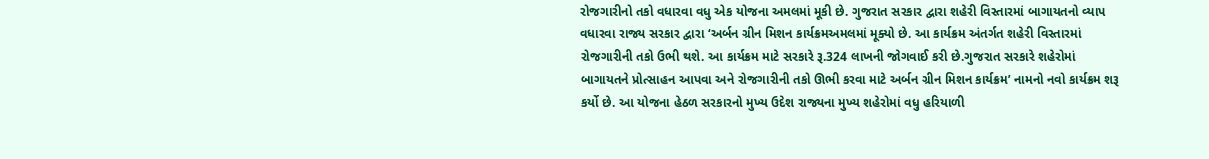રોજગારીનો તકો વધારવા વધુ એક યોજના અમલમાં મૂકી છે. ગુજરાત સરકાર દ્વારા શહેરી વિસ્તારમાં બાગાયતનો વ્યાપ વધારવા રાજ્ય સરકાર દ્વારા ‘અર્બન ગ્રીન મિશન કાર્યક્રમઅમલમાં મૂક્યો છે. આ કાર્યક્રમ અંતર્ગત શહેરી વિસ્તારમાં રોજગારીની તકો ઉભી થશે. આ કાર્યક્રમ માટે સરકારે રૂ.324 લાખની જોગવાઈ કરી છે.ગુજરાત સરકારે શહેરોમાં બાગાયતને પ્રોત્સાહન આપવા અને રોજગારીની તકો ઊભી કરવા માટે અર્બન ગ્રીન મિશન કાર્યક્રમ’ નામનો નવો કાર્યક્રમ શરૂ કર્યો છે. આ યોજના હેઠળ સરકારનો મુખ્ય ઉદેશ રાજ્યના મુખ્ય શહેરોમાં વધુ હરિયાળી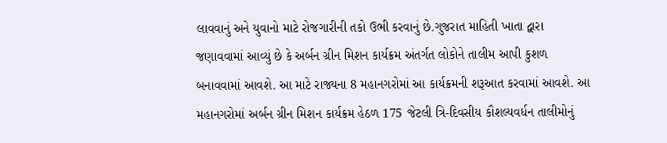લાવવાનું અને યુવાનો માટે રોજગારીની તકો ઉભી કરવાનું છે.ગુજરાત માહિતી ખાતા દ્વારા જણાવવામાં આવ્યું છે કે અર્બન ગ્રીન મિશન કાર્યક્રમ અંતર્ગત લોકોને તાલીમ આપી કુશળ બનાવવામાં આવશે. આ માટે રાજ્યના 8 મહાનગરોમાં આ કાર્યક્રમની શરૂઆત કરવામાં આવશે. આ મહાનગરોમાં અર્બન ગ્રીન મિશન કાર્યક્રમ હેઠળ 175 જેટલી ત્રિ-દિવસીય કૌશલ્યવર્ધન તાલીમોનું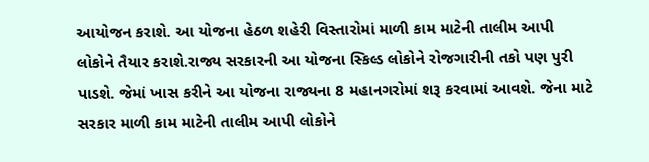આયોજન કરાશે. આ યોજના હેઠળ શહેરી વિસ્તારોમાં માળી કામ માટેની તાલીમ આપી લોકોને તૈયાર કરાશે.રાજ્ય સરકારની આ યોજના સ્કિલ્ડ લોકોને રોજગારીની તકો પણ પુરી પાડશે. જેમાં ખાસ કરીને આ યોજના રાજ્યના 8 મહાનગરોમાં શરૂ કરવામાં આવશે. જેના માટે સરકાર માળી કામ માટેની તાલીમ આપી લોકોને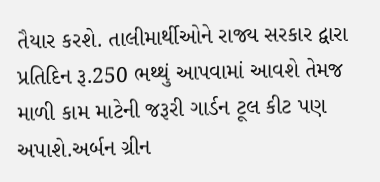તૈયાર કરશે. તાલીમાર્થીઓને રાજ્ય સરકાર દ્વારા પ્રતિદિન રૂ.250 ભથ્થું આપવામાં આવશે તેમજ માળી કામ માટેની જરૂરી ગાર્ડન ટૂલ કીટ પણ અપાશે.અર્બન ગ્રીન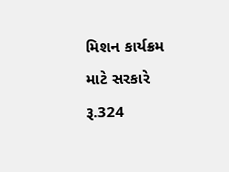મિશન કાર્યક્રમ માટે સરકારે રૂ.324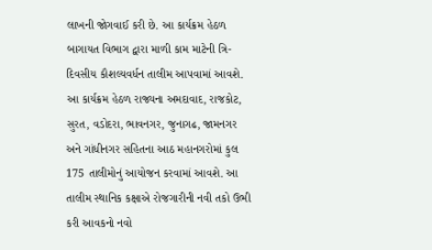લાખની જોગવાઈ કરી છે. આ કાર્યક્રમ હેઠળ બાગાયત વિભાગ દ્વારા માળી કામ માટેની ત્રિ-દિવસીય કૌશલ્યવર્ધન તાલીમ આપવામાં આવશે. આ કાર્યક્રમ હેઠળ રાજ્યના અમદાવાદ, રાજકોટ, સુરત, વડોદરા, ભાવનગર, જુનાગઢ, જામનગર અને ગાંધીનગર સહિતના આઠ મહાનગરોમાં કુલ 175 તાલીમોનું આયોજન કરવામાં આવશે. આ તાલીમ સ્થાનિક કક્ષાએ રોજગારીની નવી તકો ઉભી કરી આવકનો નવો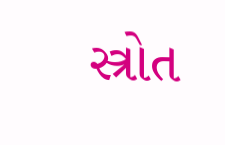સ્ત્રોત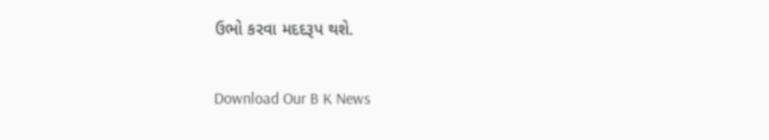ઉભો કરવા મદદરૂપ થશે.

Download Our B K News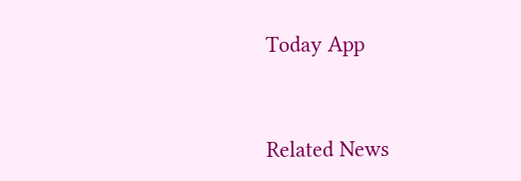Today App



Related News